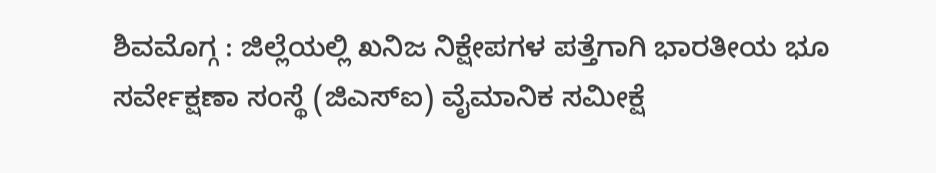ಶಿವಮೊಗ್ಗ : ಜಿಲ್ಲೆಯಲ್ಲಿ ಖನಿಜ ನಿಕ್ಷೇಪಗಳ ಪತ್ತೆಗಾಗಿ ಭಾರತೀಯ ಭೂ ಸರ್ವೇಕ್ಷಣಾ ಸಂಸ್ಥೆ (ಜಿಎಸ್ಐ) ವೈಮಾನಿಕ ಸಮೀಕ್ಷೆ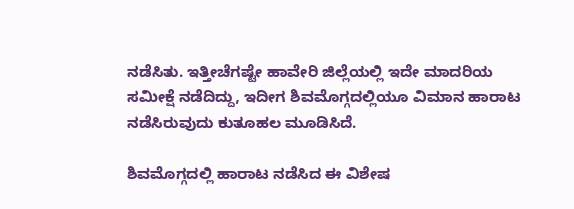ನಡೆಸಿತು. ಇತ್ತೀಚೆಗಷ್ಟೇ ಹಾವೇರಿ ಜಿಲ್ಲೆಯಲ್ಲಿ ಇದೇ ಮಾದರಿಯ ಸಮೀಕ್ಷೆ ನಡೆದಿದ್ದು, ಇದೀಗ ಶಿವಮೊಗ್ಗದಲ್ಲಿಯೂ ವಿಮಾನ ಹಾರಾಟ ನಡೆಸಿರುವುದು ಕುತೂಹಲ ಮೂಡಿಸಿದೆ.

ಶಿವಮೊಗ್ಗದಲ್ಲಿ ಹಾರಾಟ ನಡೆಸಿದ ಈ ವಿಶೇಷ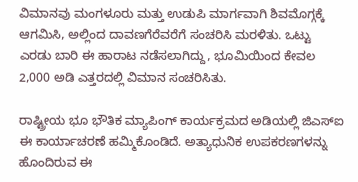ವಿಮಾನವು ಮಂಗಳೂರು ಮತ್ತು ಉಡುಪಿ ಮಾರ್ಗವಾಗಿ ಶಿವಮೊಗ್ಗಕ್ಕೆ ಆಗಮಿಸಿ, ಅಲ್ಲಿಂದ ದಾವಣಗೆರೆವರೆಗೆ ಸಂಚರಿಸಿ ಮರಳಿತು. ಒಟ್ಟು ಎರಡು ಬಾರಿ ಈ ಹಾರಾಟ ನಡೆಸಲಾಗಿದ್ದು, ಭೂಮಿಯಿಂದ ಕೇವಲ 2,000 ಅಡಿ ಎತ್ತರದಲ್ಲಿ ವಿಮಾನ ಸಂಚರಿಸಿತು.

ರಾಷ್ಟ್ರೀಯ ಭೂ ಭೌತಿಕ ಮ್ಯಾಪಿಂಗ್ ಕಾರ್ಯಕ್ರಮದ ಅಡಿಯಲ್ಲಿ ಜಿಎಸ್ಐ ಈ ಕಾರ್ಯಾಚರಣೆ ಹಮ್ಮಿಕೊಂಡಿದೆ. ಅತ್ಯಾಧುನಿಕ ಉಪಕರಣಗಳನ್ನು ಹೊಂದಿರುವ ಈ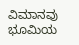ವಿಮಾನವು ಭೂಮಿಯ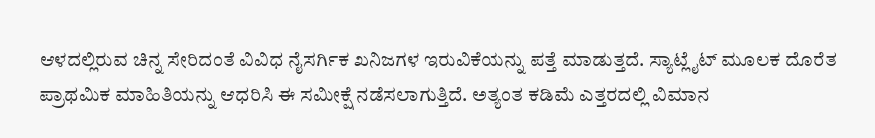ಆಳದಲ್ಲಿರುವ ಚಿನ್ನ ಸೇರಿದಂತೆ ವಿವಿಧ ನೈಸರ್ಗಿಕ ಖನಿಜಗಳ ಇರುವಿಕೆಯನ್ನು ಪತ್ತೆ ಮಾಡುತ್ತದೆ. ಸ್ಯಾಟ್ಲೈಟ್ ಮೂಲಕ ದೊರೆತ ಪ್ರಾಥಮಿಕ ಮಾಹಿತಿಯನ್ನು ಆಧರಿಸಿ ಈ ಸಮೀಕ್ಷೆ ನಡೆಸಲಾಗುತ್ತಿದೆ. ಅತ್ಯಂತ ಕಡಿಮೆ ಎತ್ತರದಲ್ಲಿ ವಿಮಾನ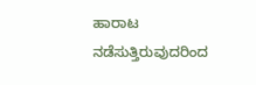ಹಾರಾಟ ನಡೆಸುತ್ತಿರುವುದರಿಂದ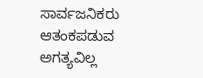ಸಾರ್ವಜನಿಕರು ಆತಂಕಪಡುವ ಅಗತ್ಯವಿಲ್ಲ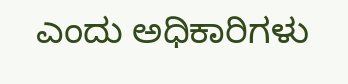ಎಂದು ಅಧಿಕಾರಿಗಳು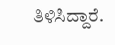ತಿಳಿಸಿದ್ದಾರೆ.